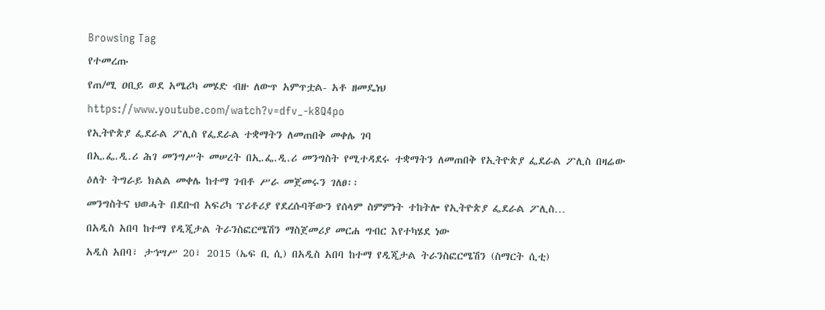Browsing Tag
የተመረጡ
የጠ/ሚ ዐቢይ ወደ አሜሪካ መሄድ ብዙ ለውጥ አምጥቷል- አቶ ዘመዴነህ
https://www.youtube.com/watch?v=dfv_-k8Q4po
የኢትዮጵያ ፌደራል ፖሊስ የፌደራል ተቋማትን ለመጠበቅ መቀሌ ገባ
በኢ.ፌ.ዲ.ሪ ሕገ መንግሥት መሠረት በኢ.ፌ.ዲ.ሪ መንግስት የሚተዳደሩ ተቋማትን ለመጠበቅ የኢትዮጵያ ፌደራል ፖሊስ በዛሬው ዕለት ትግራይ ክልል መቀሌ ከተማ ገብቶ ሥራ መጀመሩን ገለፀ፡፡
መንግስትና ህወሓት በደቡብ አፍሪካ ፕሪቶሪያ የደረሱባቸውን የሰላም ስምምነት ተከትሎ የኢትዮጵያ ፌደራል ፖሊስ…
በአዲስ አበባ ከተማ የዲጂታል ትራንስፎርሜሽን ማስጀመሪያ መርሐ ግብር እየተካሄደ ነው
አዲስ አበባ፣ ታኅሣሥ 20፣ 2015 (ኤፍ ቢ ሲ) በአዲስ አበባ ከተማ የዲጂታል ትራንስፎርሜሽን (ስማርት ሲቲ)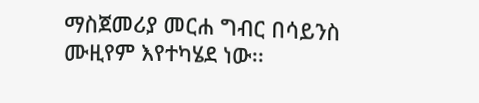ማስጀመሪያ መርሐ ግብር በሳይንስ ሙዚየም እየተካሄደ ነው፡፡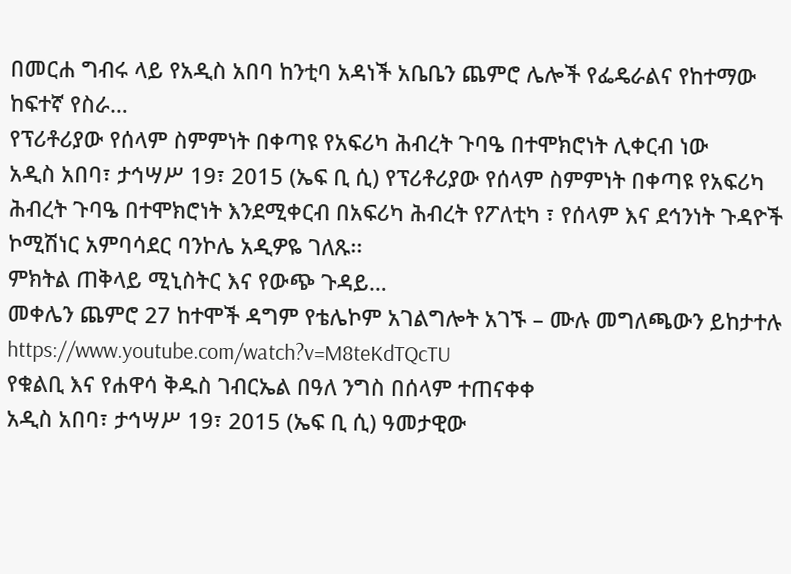በመርሐ ግብሩ ላይ የአዲስ አበባ ከንቲባ አዳነች አቤቤን ጨምሮ ሌሎች የፌዴራልና የከተማው ከፍተኛ የስራ…
የፕሪቶሪያው የሰላም ስምምነት በቀጣዩ የአፍሪካ ሕብረት ጉባዔ በተሞክሮነት ሊቀርብ ነው
አዲስ አበባ፣ ታኅሣሥ 19፣ 2015 (ኤፍ ቢ ሲ) የፕሪቶሪያው የሰላም ስምምነት በቀጣዩ የአፍሪካ ሕብረት ጉባዔ በተሞክሮነት እንደሚቀርብ በአፍሪካ ሕብረት የፖለቲካ ፣ የሰላም እና ደኅንነት ጉዳዮች ኮሚሽነር አምባሳደር ባንኮሌ አዲዎዬ ገለጹ፡፡
ምክትል ጠቅላይ ሚኒስትር እና የውጭ ጉዳይ…
መቀሌን ጨምሮ 27 ከተሞች ዳግም የቴሌኮም አገልግሎት አገኙ – ሙሉ መግለጫውን ይከታተሉ
https://www.youtube.com/watch?v=M8teKdTQcTU
የቁልቢ እና የሐዋሳ ቅዱስ ገብርኤል በዓለ ንግስ በሰላም ተጠናቀቀ
አዲስ አበባ፣ ታኅሣሥ 19፣ 2015 (ኤፍ ቢ ሲ) ዓመታዊው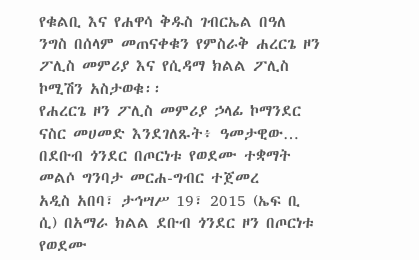የቁልቢ እና የሐዋሳ ቅዱስ ገብርኤል በዓለ ንግስ በሰላም መጠናቀቁን የምስራቅ ሐረርጌ ዞን ፖሊስ መምሪያ እና የሲዳማ ክልል ፖሊስ ኮሚሽን አስታወቁ፡፡
የሐረርጌ ዞን ፖሊስ መምሪያ ኃላፊ ኮማንደር ናስር መሀመድ እንደገለጹት፥ ዓመታዊው…
በደቡብ ጎንደር በጦርነቱ የወደሙ ተቋማት መልሶ ግንባታ መርሐ-ግብር ተጀመረ
አዲስ አበባ፣ ታኅሣሥ 19፣ 2015 (ኤፍ ቢ ሲ) በአማራ ክልል ደቡብ ጎንደር ዞን በጦርነቱ የወደሙ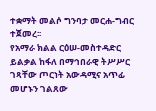ተቋማት መልሶ ግንባታ መርሐ-ግብር ተጀመረ፡፡
የአማራ ክልል ርዕሠ-መስተዳድር ይልቃል ከፋለ በማኅበራዊ ትሥሥር ገጻቸው ጦርነት አውዳሚና አጥፊ መሆኑን ገልጸው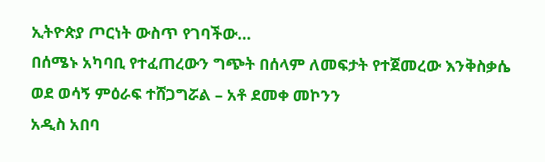ኢትዮጵያ ጦርነት ውስጥ የገባችው…
በሰሜኑ አካባቢ የተፈጠረውን ግጭት በሰላም ለመፍታት የተጀመረው እንቅስቃሴ ወደ ወሳኝ ምዕራፍ ተሸጋግሯል – አቶ ደመቀ መኮንን
አዲስ አበባ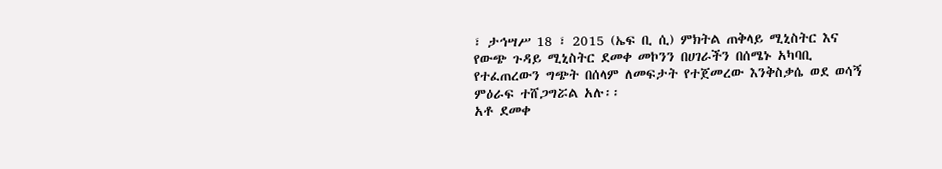፣ ታኅሣሥ 18 ፣ 2015 (ኤፍ ቢ ሲ) ምክትል ጠቅላይ ሚኒስትር እና የውጭ ጉዳይ ሚኒስትር ደመቀ መኮንን በሀገራችን በሰሜኑ አካባቢ የተፈጠረውን ግጭት በሰላም ለመፍታት የተጀመረው እንቅስቃሴ ወደ ወሳኝ ምዕራፍ ተሸጋግሯል አሉ፡፡
አቶ ደመቀ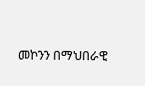መኮንን በማህበራዊ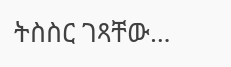ትስስር ገጻቸው…